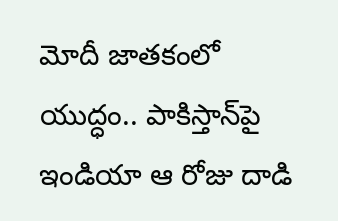మోదీ జాతకంలో యుద్ధం.. పాకిస్తాన్‌పై ఇండియా ఆ రోజు దాడి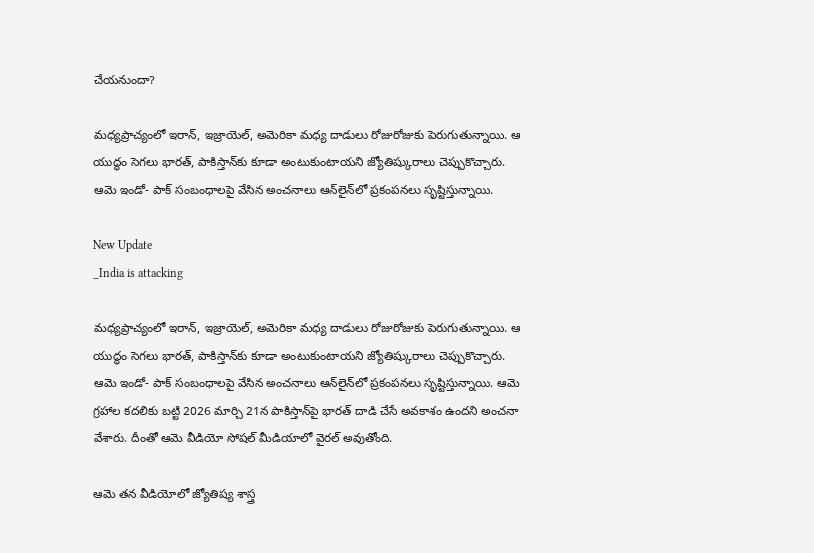చేయనుందా?

మధ్యప్రాచ్యంలో ఇరాన్, ఇజ్రాయెల్, అమెరికా మధ్య దాడులు రోజురోజుకు పెరుగుతున్నాయి. ఆ యుద్ధం సెగలు భారత్, పాకిస్తాన్‌కు కూడా అంటుకుంటాయని జ్యోతిష్కురాలు చెప్పుకొచ్చారు. ఆమె ఇండో- పాక్ సంబంధాలపై వేసిన అంచనాలు ఆన్‌లైన్‌లో ప్రకంపనలు సృష్టిస్తున్నాయి.

New Update
_India is attacking

మధ్యప్రాచ్యంలో ఇరాన్, ఇజ్రాయెల్, అమెరికా మధ్య దాడులు రోజురోజుకు పెరుగుతున్నాయి. ఆ యుద్ధం సెగలు భారత్, పాకిస్తాన్‌కు కూడా అంటుకుంటాయని జ్యోతిష్కురాలు చెప్పుకొచ్చారు. ఆమె ఇండో- పాక్ సంబంధాలపై వేసిన అంచనాలు ఆన్‌లైన్‌లో ప్రకంపనలు సృష్టిస్తున్నాయి. ఆమె గ్రహాల కదలికు బట్టి 2026 మార్చి 21న పాకిస్తాన్‌పై భారత్ దాడి చేసే అవకాశం ఉందని అంచనా వేశారు. దీంతో ఆమె వీడియో సోషల్ మీడియాలో వైరల్ అవుతోంది.

ఆమె తన వీడియోలో జ్యోతిష్య శాస్త్ర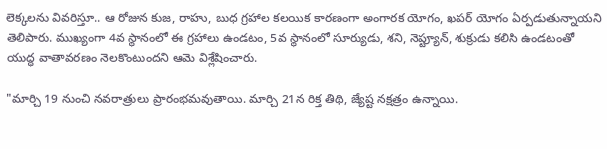లెక్కలను వివరిస్తూ.. ఆ రోజున కుజ, రాహు, బుధ గ్రహాల కలయిక కారణంగా అంగారక యోగం, ఖపర్ యోగం ఏర్పడుతున్నాయని తెలిపారు. ముఖ్యంగా 4వ స్థానంలో ఈ గ్రహాలు ఉండటం, 5వ స్థానంలో సూర్యుడు, శని, నెప్ట్యూన్, శుక్రుడు కలిసి ఉండటంతో యుద్ధ వాతావరణం నెలకొంటుందని ఆమె విశ్లేషించారు.

"మార్చి 19 నుంచి నవరాత్రులు ప్రారంభమవుతాయి. మార్చి 21న రిక్త తిథి, జ్యేష్ట నక్షత్రం ఉన్నాయి.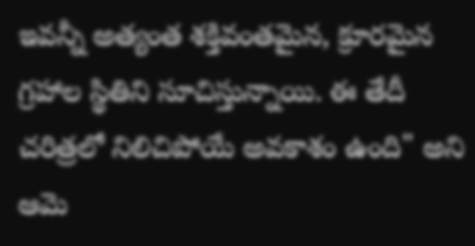ఇవన్నీ అత్యంత శక్తివంతమైన, క్రూరమైన గ్రహాల స్థితిని సూచిస్తున్నాయి. ఈ తేదీ చరిత్రలో నిలిచిపోయే అవకాశం ఉంది" అని ఆమె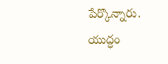పేర్కొన్నారు. యుద్ధం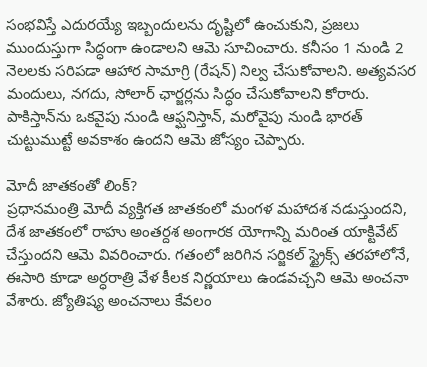సంభవిస్తే ఎదురయ్యే ఇబ్బందులను దృష్టిలో ఉంచుకుని, ప్రజలు ముందుస్తుగా సిద్ధంగా ఉండాలని ఆమె సూచించారు. కనీసం 1 నుండి 2 నెలలకు సరిపడా ఆహార సామాగ్రి (రేషన్) నిల్వ చేసుకోవాలని. అత్యవసర మందులు, నగదు, సోలార్ ఛార్జర్లను సిద్ధం చేసుకోవాలని కోరారు. పాకిస్తాన్‌ను ఒకవైపు నుండి ఆఫ్ఘనిస్తాన్, మరోవైపు నుండి భారత్ చుట్టుముట్టే అవకాశం ఉందని ఆమె జోస్యం చెప్పారు.

మోదీ జాతకంతో లింక్?
ప్రధానమంత్రి మోదీ వ్యక్తిగత జాతకంలో మంగళ మహాదశ నడుస్తుందని, దేశ జాతకంలో రాహు అంతర్దశ అంగారక యోగాన్ని మరింత యాక్టివేట్ చేస్తుందని ఆమె వివరించారు. గతంలో జరిగిన సర్జికల్ స్ట్రైక్స్ తరహాలోనే, ఈసారి కూడా అర్ధరాత్రి వేళ కీలక నిర్ణయాలు ఉండవచ్చని ఆమె అంచనా వేశారు. జ్యోతిష్య అంచనాలు కేవలం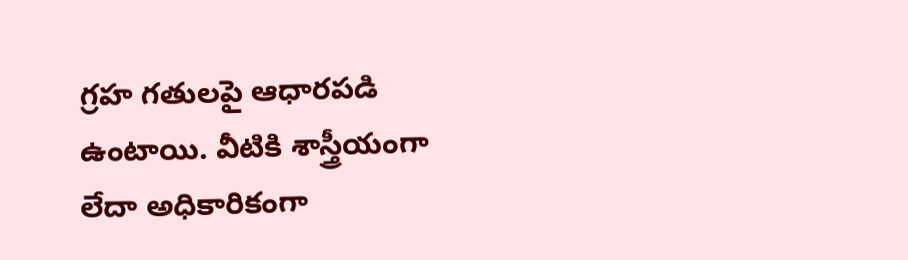గ్రహ గతులపై ఆధారపడి ఉంటాయి. వీటికి శాస్త్రీయంగా లేదా అధికారికంగా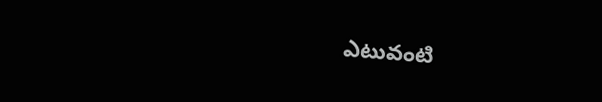ఎటువంటి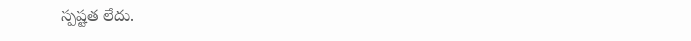స్పష్టత లేదు.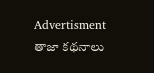Advertisment
తాజా కథనాలు